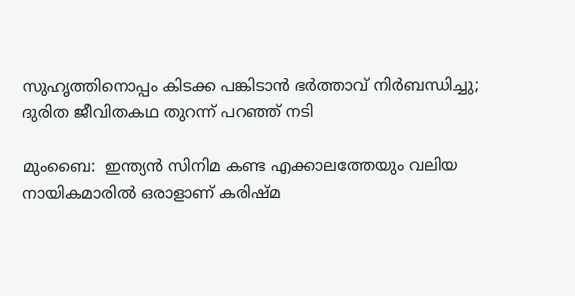സുഹൃത്തിനൊപ്പം കിടക്ക പങ്കിടാന്‍ ഭർത്താവ് നിർബന്ധിച്ചു; ദുരിത ജീവിതകഥ തുറന്ന് പറഞ്ഞ് നടി

മുംബൈ:  ഇന്ത്യന്‍ സിനിമ കണ്ട എക്കാലത്തേയും വലിയ നായികമാരില്‍ ഒരാളാണ് കരിഷ്മ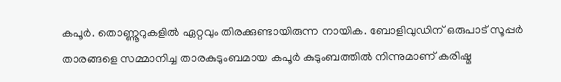കപൂര്‍. തൊണ്ണൂറുകളില്‍ ഏറ്റവും തിരക്കുണ്ടായിരുന്ന നായിക. ബോളിവുഡിന് ഒരുപാട് സൂപ്പര്‍ താരങ്ങളെ സമ്മാനിച്ച താരകുടുംബമായ കപൂര്‍ കുടുംബത്തില്‍ നിന്നുമാണ് കരിഷ്മ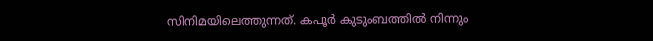സിനിമയിലെത്തുന്നത്. കപൂര്‍ കുടുംബത്തില്‍ നിന്നും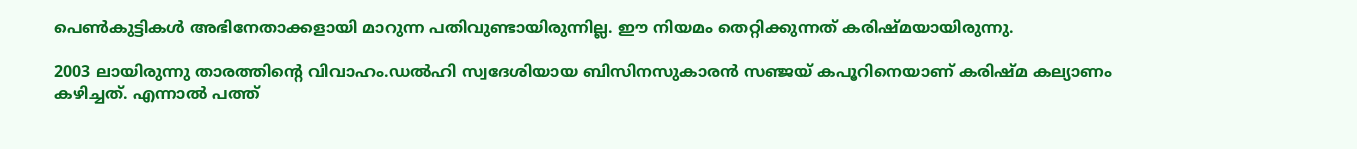പെണ്‍കുട്ടികള്‍ അഭിനേതാക്കളായി മാറുന്ന പതിവുണ്ടായിരുന്നില്ല. ഈ നിയമം തെറ്റിക്കുന്നത് കരിഷ്മയായിരുന്നു.

2003 ലായിരുന്നു താരത്തിന്റെ വിവാഹം.ഡല്‍ഹി സ്വദേശിയായ ബിസിനസുകാരന്‍ സഞ്ജയ് കപൂറിനെയാണ് കരിഷ്മ കല്യാണം കഴിച്ചത്. എന്നാല്‍ പത്ത്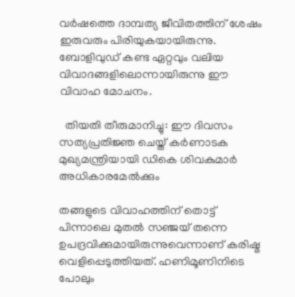വര്‍ഷത്തെ ദാമ്പത്യ ജീവിതത്തിന് ശേഷം ഇരുവരും പിരിയുകയായിരുന്നു. ബോളിവുഡ് കണ്ട ഏറ്റവും വലിയ വിവാദങ്ങളിലൊന്നായിരുന്നു ഈ വിവാഹ മോചനം.

  തിയതി തീരുമാനിച്ചു: ഈ ദിവസം സത്യപ്രതിജ്ഞ ചെയ്ത് കർണാടക മുഖ്യമന്ത്രിയായി ഡികെ ശിവകുമാർ അധികാരമേൽക്കും

തങ്ങളുടെ വിവാഹത്തിന് തൊട്ട് പിന്നാലെ മുതല്‍ സഞ്ജയ് തന്നെ ഉപദ്രവിക്കുമായിരുന്നുവെന്നാണ് കരിഷ്മ വെളിപ്പെടുത്തിയത്. ഹണിമൂണിനിടെ പോലും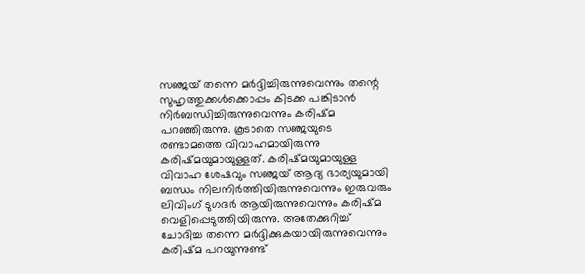സഞ്ജയ് തന്നെ മര്‍ദ്ദിച്ചിരുന്നുവെന്നും തന്റെ സുഹൃത്തുക്കള്‍ക്കൊപ്പം കിടക്ക പങ്കിടാന്‍ നിര്‍ബന്ധിച്ചിരുന്നുവെന്നും കരിഷ്മ പറഞ്ഞിരുന്നു. കൂടാതെ സഞ്ജയുടെ രണ്ടാമത്തെ വിവാഹമായിരുന്നു കരിഷ്മയുമായുള്ളത്. കരിഷ്മയുമായുള്ള വിവാഹ ശേഷവും സഞ്ജയ് ആദ്യ ഭാര്യയുമായി ബന്ധം നിലനിര്‍ത്തിയിരുന്നുവെന്നും ഇരുവരും ലിവിംഗ് ടുഗദര്‍ ആയിരുന്നുവെന്നും കരിഷ്മ വെളിപ്പെടുത്തിയിരുന്നു. അതേക്കുറിച്ച് ചോദിച്ച തന്നെ മര്‍ദ്ദിക്കുകയായിരുന്നുവെന്നും കരിഷ്മ പറയുന്നുണ്ട്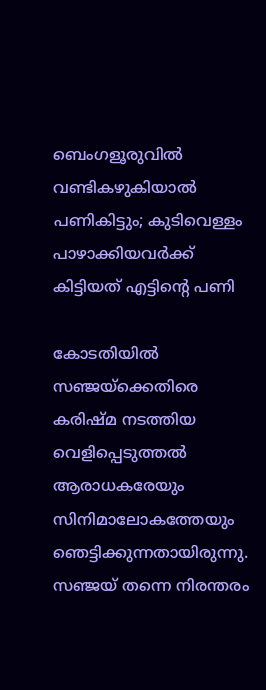ബെംഗളൂരുവിൽ വണ്ടികഴുകിയാൽ പണികിട്ടും; കുടിവെള്ളം പാഴാക്കിയവർക്ക് കിട്ടിയത് എട്ടിന്റെ പണി

കോടതിയില്‍ സഞ്ജയ്‌ക്കെതിരെ കരിഷ്മ നടത്തിയ വെളിപ്പെടുത്തല്‍ ആരാധകരേയും സിനിമാലോകത്തേയും ഞെട്ടിക്കുന്നതായിരുന്നു. സഞ്ജയ് തന്നെ നിരന്തരം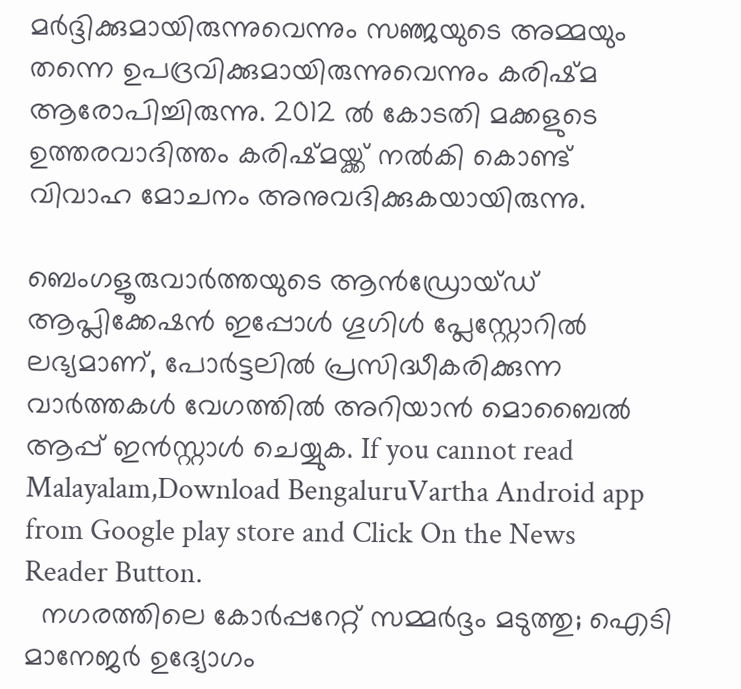മര്‍ദ്ദിക്കുമായിരുന്നുവെന്നും സഞ്ജയുടെ അമ്മയും തന്നെ ഉപദ്രവിക്കുമായിരുന്നുവെന്നും കരിഷ്മ ആരോപിച്ചിരുന്നു. 2012 ല്‍ കോടതി മക്കളുടെ ഉത്തരവാദിത്തം കരിഷ്മയ്ക്ക് നല്‍കി കൊണ്ട് വിവാഹ മോചനം അനുവദിക്കുകയായിരുന്നു.

ബെംഗളൂരുവാർത്തയുടെ ആൻഡ്രോയ്ഡ് ആപ്ലിക്കേഷൻ ഇപ്പോൾ ഗൂഗിൾ പ്ലേസ്റ്റോറിൽ ലഭ്യമാണ്, പോർട്ടലിൽ പ്രസിദ്ധീകരിക്കുന്ന വാർത്തകൾ വേഗത്തിൽ അറിയാൻ മൊബൈൽ ആപ്പ് ഇൻസ്റ്റാൾ ചെയ്യുക. If you cannot read Malayalam,Download BengaluruVartha Android app from Google play store and Click On the News Reader Button.
  നഗരത്തിലെ കോർപ്പറേറ്റ് സമ്മർദ്ദം മടുത്തു; ഐടി മാനേജർ ഉദ്യോഗം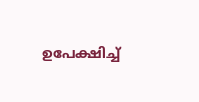ഉപേക്ഷിച്ച്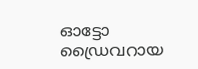ഓട്ടോ ഡ്രൈവറായ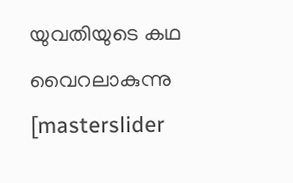യുവതിയുടെ കഥ വൈറലാകുന്നു
[masterslider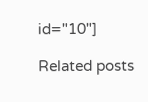id="10"]

Related posts